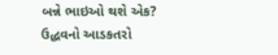બન્ને ભાઇઓ થશે એક? ઉદ્ધવનો આડકતરો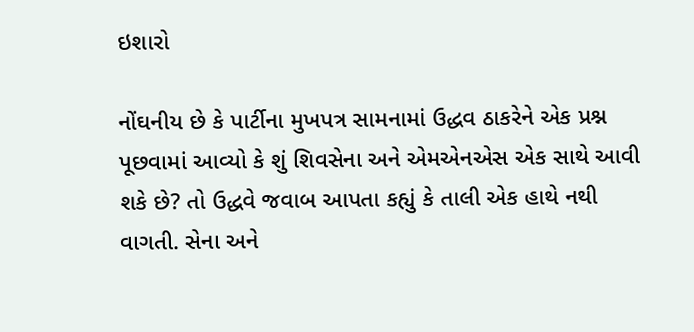ઇશારો

નોંઘનીય છે કે પાર્ટીના મુખપત્ર સામનામાં ઉદ્ધવ ઠાકરેને એક પ્રશ્ન પૂછવામાં આવ્યો કે શું શિવસેના અને એમએનએસ એક સાથે આવી શકે છે? તો ઉદ્ધવે જવાબ આપતા કહ્યું કે તાલી એક હાથે નથી વાગતી. સેના અને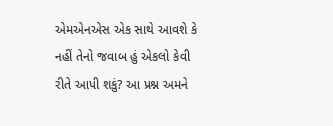એમએનએસ એક સાથે આવશે કે નહીં તેનો જવાબ હું એકલો કેવી રીતે આપી શકું? આ પ્રશ્ન અમને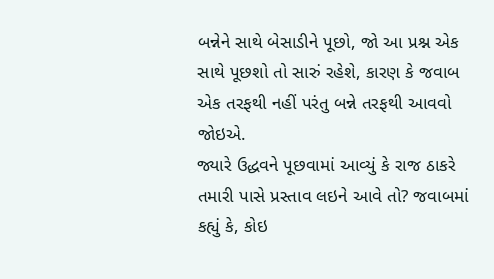બન્નેને સાથે બેસાડીને પૂછો, જો આ પ્રશ્ન એક સાથે પૂછશો તો સારું રહેશે, કારણ કે જવાબ એક તરફથી નહીં પરંતુ બન્ને તરફથી આવવો જોઇએ.
જ્યારે ઉદ્ધવને પૂછવામાં આવ્યું કે રાજ ઠાકરે તમારી પાસે પ્રસ્તાવ લઇને આવે તો? જવાબમાં કહ્યું કે, કોઇ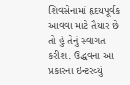શિવસેનામાં હૃદયપૂર્વક આવવા માટે તૈયાર છે તો હું તેનું સ્વાગત કરીશ. ઉદ્ધવના આ પ્રકારના ઇન્ટરવ્યું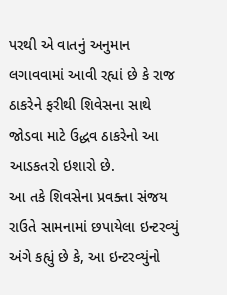પરથી એ વાતનું અનુમાન લગાવવામાં આવી રહ્યાં છે કે રાજ ઠાકરેને ફરીથી શિવેસના સાથે જોડવા માટે ઉદ્ધવ ઠાકરેનો આ આડકતરો ઇશારો છે.
આ તકે શિવસેના પ્રવક્તા સંજય રાઉતે સામનામાં છપાયેલા ઇન્ટરવ્યું અંગે કહ્યું છે કે, આ ઇન્ટરવ્યુંનો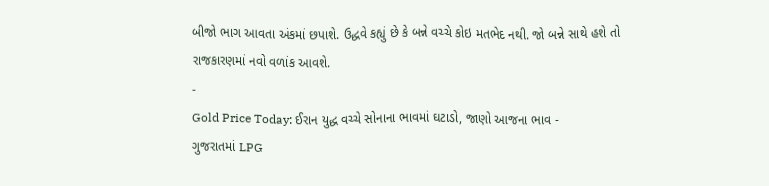બીજો ભાગ આવતા અંકમાં છપાશે. ઉદ્ધવે કહ્યું છે કે બન્ને વચ્ચે કોઇ મતભેદ નથી. જો બન્ને સાથે હશે તો રાજકારણમાં નવો વળાંક આવશે.
-
Gold Price Today: ઈરાન યુદ્ધ વચ્ચે સોનાના ભાવમાં ઘટાડો, જાણો આજના ભાવ -
ગુજરાતમાં LPG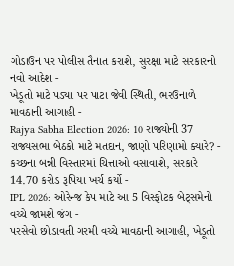ગોડાઉન પર પોલીસ તૈનાત કરાશે, સુરક્ષા માટે સરકારનો નવો આદેશ -
ખેડૂતો માટે પડ્યા પર પાટા જેવી સ્થિતી, ભરઉનાળે માવઠાની આગાહી -
Rajya Sabha Election 2026: 10 રાજ્યોની 37 રાજ્યસભા બેઠકો માટે મતદાન, જાણો પરિણામો ક્યારે? -
કચ્છના બન્ની વિસ્તારમાં ચિત્તાઓ વસાવાશે, સરકારે 14.70 કરોડ રૂપિયા ખર્ચ કર્યો -
IPL 2026: ઓરેન્જ કેપ માટે આ 5 વિસ્ફોટક બેટ્સમેનો વચ્ચે જામશે જંગ -
પરસેવો છોડાવતી ગરમી વચ્ચે માવઠાની આગાહી, ખેડૂતો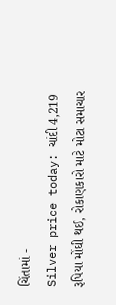ચિંતામાં -
Silver price today: ચાંદી 4,219 રૂપિયા મોંઘી થઈ, રોકાણકારો માટે મોટા સમાચાર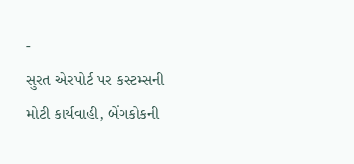-
સુરત એરપોર્ટ પર કસ્ટમ્સની મોટી કાર્યવાહી, બેંગકોકની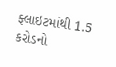ફ્લાઇટમાંથી 1.5 કરોડનો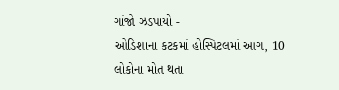ગાંજો ઝડપાયો -
ઓડિશાના કટકમાં હોસ્પિટલમાં આગ, 10 લોકોના મોત થતા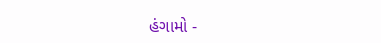હંગામો -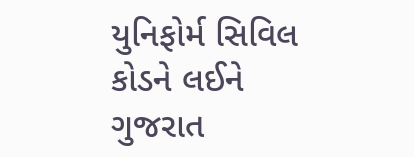યુનિફોર્મ સિવિલ કોડને લઈને ગુજરાત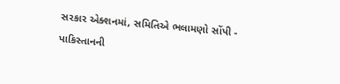સરકાર એક્શનમાં, સમિતિએ ભલામણો સોંપી -
પાકિસ્તાનની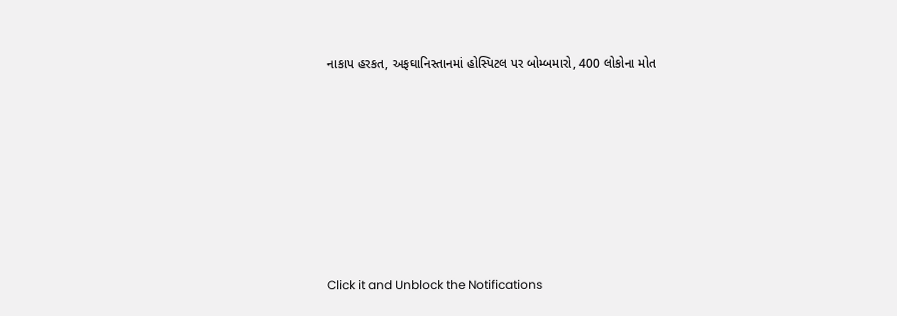નાકાપ હરકત, અફઘાનિસ્તાનમાં હોસ્પિટલ પર બોમ્બમારો, 400 લોકોના મોત












Click it and Unblock the Notifications